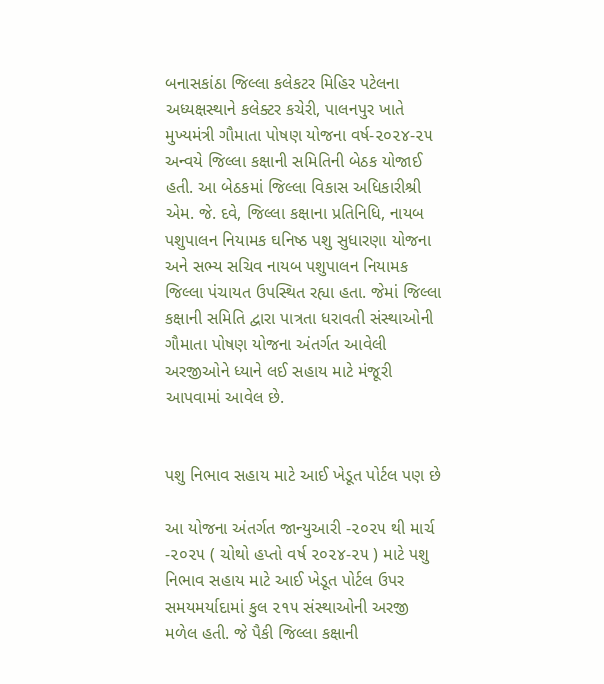બનાસકાંઠા જિલ્લા કલેકટર મિહિર પટેલના અધ્યક્ષસ્થાને કલેક્ટર કચેરી, પાલનપુર ખાતે મુખ્યમંત્રી ગૌમાતા પોષણ યોજના વર્ષ-૨૦૨૪-૨૫ અન્વયે જિલ્લા કક્ષાની સમિતિની બેઠક યોજાઈ હતી. આ બેઠકમાં જિલ્લા વિકાસ અધિકારીશ્રી એમ. જે. દવે, જિલ્લા કક્ષાના પ્રતિનિધિ, નાયબ પશુપાલન નિયામક ઘનિષ્ઠ પશુ સુધારણા યોજના અને સભ્ય સચિવ નાયબ પશુપાલન નિયામક જિલ્લા પંચાયત ઉપસ્થિત રહ્યા હતા. જેમાં જિલ્લા કક્ષાની સમિતિ દ્વારા પાત્રતા ધરાવતી સંસ્થાઓની ગૌમાતા પોષણ યોજના અંતર્ગત આવેલી અરજીઓને ધ્યાને લઈ સહાય માટે મંજૂરી આપવામાં આવેલ છે.


પશુ નિભાવ સહાય માટે આઈ ખેડૂત પોર્ટલ પણ છે

આ યોજના અંતર્ગત જાન્યુઆરી -૨૦૨૫ થી માર્ચ -૨૦૨૫ ( ચોથો હપ્તો વર્ષ ૨૦૨૪-૨૫ ) માટે પશુ નિભાવ સહાય માટે આઈ ખેડૂત પોર્ટલ ઉપર સમયમર્યાદામાં કુલ ૨૧૫ સંસ્થાઓની અરજી મળેલ હતી. જે પૈકી જિલ્લા કક્ષાની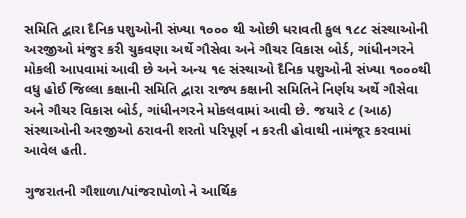સમિતિ દ્વારા દૈનિક પશુઓની સંખ્યા ૧૦૦૦ થી ઓછી ધરાવતી કુલ ૧૮૮ સંસ્થાઓની અરજીઓ મંજુર કરી ચુકવણા અર્થે ગૌસેવા અને ગૌચર વિકાસ બોર્ડ, ગાંધીનગરને મોકલી આપવામાં આવી છે અને અન્ય ૧૯ સંસ્થાઓ દૈનિક પશુઓની સંખ્યા ૧૦૦૦થી વધુ હોઈ જિલ્લા કક્ષાની સમિતિ દ્વારા રાજ્ય કક્ષાની સમિતિને નિર્ણય અર્થે ગૌસેવા અને ગૌચર વિકાસ બોર્ડ, ગાંધીનગરને મોકલવામાં આવી છે. જયારે ૮ (આઠ) સંસ્થાઓની અરજીઓ ઠરાવની શરતો પરિપૂર્ણ ન કરતી હોવાથી નામંજૂર કરવામાં આવેલ હતી.

ગુજરાતની ગૌશાળા/પાંજરાપોળો ને આર્થિક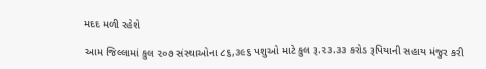મદદ મળી રહેશે

આમ જિલ્લામાં કુલ ૨૦૭ સંસ્થાઓના ૮૬,૩૯૬ પશુઓ માટે કુલ રૂ.૨૩.૩૩ કરોડ રૂપિયાની સહાય મંજુર કરી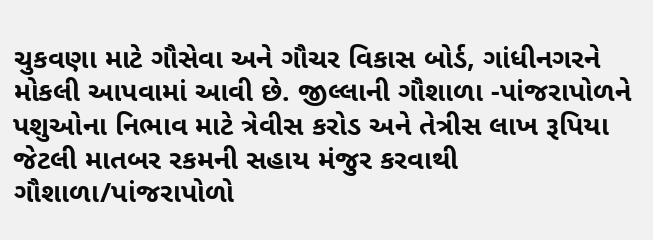ચુકવણા માટે ગૌસેવા અને ગૌચર વિકાસ બોર્ડ, ગાંધીનગરને મોકલી આપવામાં આવી છે. જીલ્લાની ગૌશાળા -પાંજરાપોળને પશુઓના નિભાવ માટે ત્રેવીસ કરોડ અને તેત્રીસ લાખ રૂપિયા જેટલી માતબર રકમની સહાય મંજુર કરવાથી ગૌશાળા/પાંજરાપોળો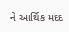ને આર્થિક મદદ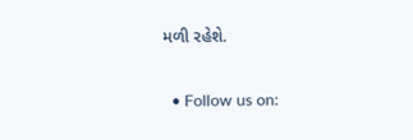મળી રહેશે.

  • Follow us on: